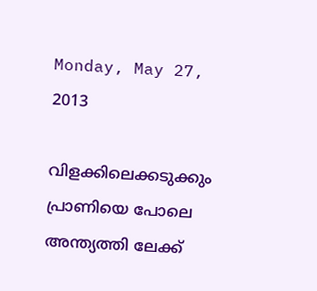Monday, May 27, 2013

വിളക്കിലെക്കടുക്കും പ്രാണിയെ പോലെ അന്ത്യത്തി ലേക്ക്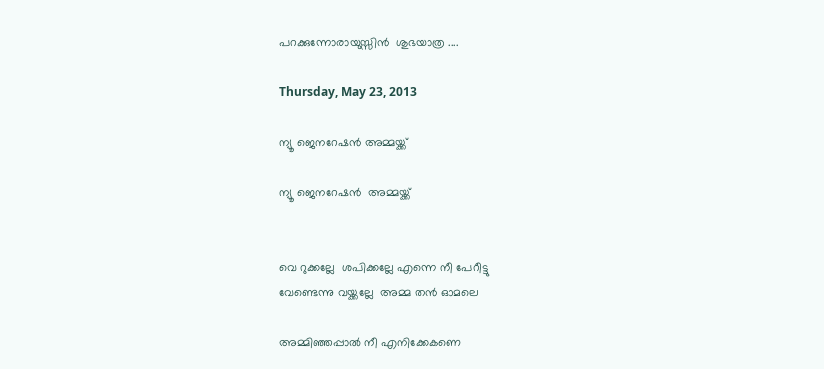പറക്കുന്നോരായുസ്സിൻ  ശുഭയാത്ര ....

Thursday, May 23, 2013

ന്യൂ ജെനറേഷൻ അമ്മയ്ക്ക്

ന്യൂ ജെനറേഷൻ  അമ്മയ്ക്ക്


വെ റുക്കല്ലേ  ശപിക്കല്ലേ എന്നെ നീ പേറീട്ടു
വേണ്ടെന്നു വയ്ക്കല്ലേ  അമ്മ തൻ ഓമലെ

അമ്മിഞ്ഞപ്പാൽ നീ എനിക്കേകണെ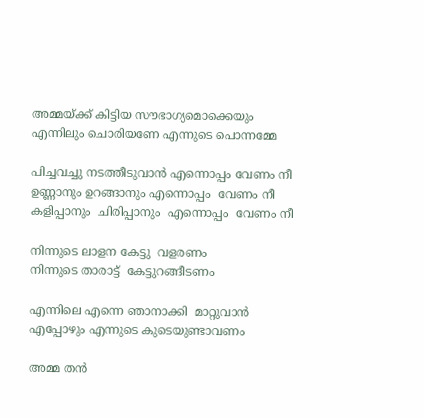അമ്മയ്ക്ക് കിട്ടിയ സൗഭാഗ്യമൊക്കെയും
എന്നിലും ചൊരിയണേ എന്നുടെ പൊന്നമ്മേ

പിച്ചവച്ചു നടത്തീടുവാൻ എന്നൊപ്പം വേണം നീ
ഉണ്ണാനും ഉറങ്ങാനും എന്നൊപ്പം  വേണം നീ
കളിപ്പാനും  ചിരിപ്പാനും  എന്നൊപ്പം  വേണം നീ

നിന്നുടെ ലാളന കേട്ടു  വളരണം
നിന്നുടെ താരാട്ട്  കേട്ടുറങ്ങീടണം

എന്നിലെ എന്നെ ഞാനാക്കി  മാറ്റുവാൻ
എപ്പോഴും എന്നുടെ കുടെയുണ്ടാവണം

അമ്മ തൻ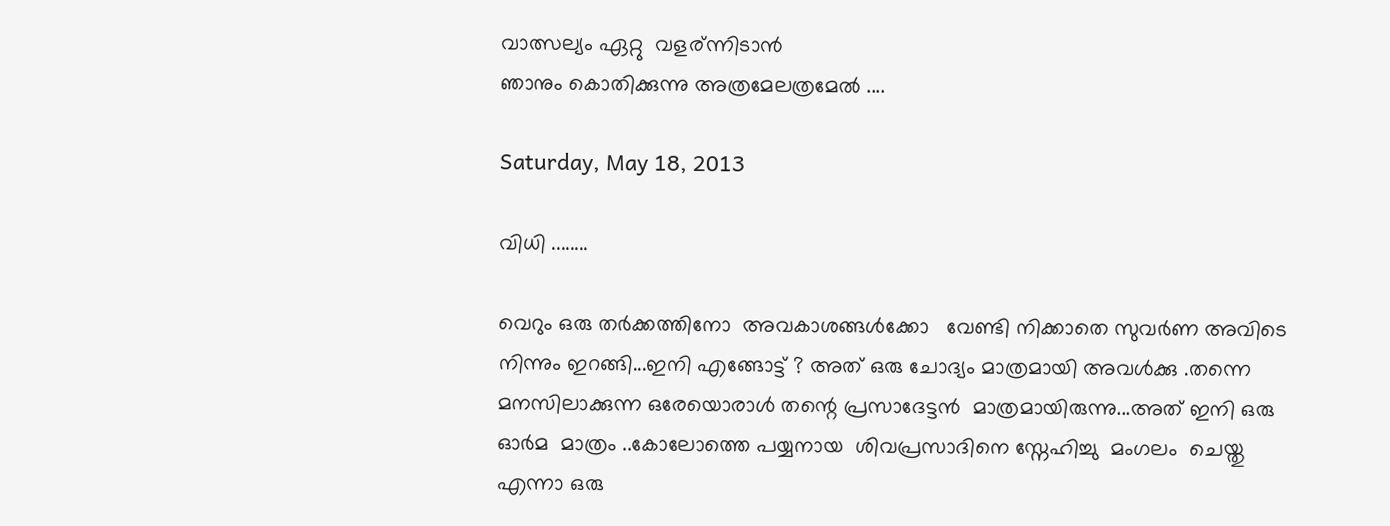വാത്സല്യം ഏറ്റു  വളര്ന്നിടാൻ
ഞാനും കൊതിക്കുന്നു അത്രമേലത്രമേൽ ....

Saturday, May 18, 2013

വിധി ........

വെറും ഒരു തർക്കത്തിനോ  അവകാശങ്ങൾക്കോ   വേണ്ടി നിക്കാതെ സുവർണ അവിടെ നിന്നും ഇറങ്ങി...ഇനി എങ്ങോട്ട് ? അത് ഒരു ചോദ്യം മാത്രമായി അവൾക്കു .തന്നെ മനസിലാക്കുന്ന ഒരേയൊരാൾ തന്റെ പ്രസാദേട്ടൻ  മാത്രമായിരുന്നു...അത് ഇനി ഒരു ഓർമ  മാത്രം ..കോലോത്തെ പയ്യനായ  ശിവപ്രസാദിനെ സ്നേഹിച്ചു  മംഗലം  ചെയ്തു എന്നാ ഒരു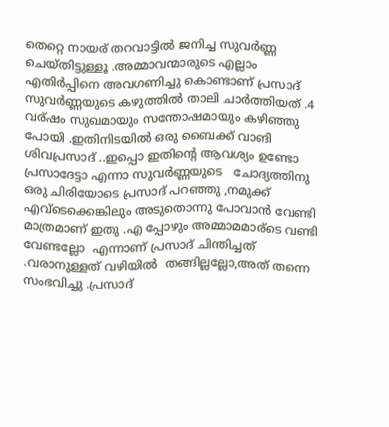തെറ്റെ നായര് തറവാട്ടിൽ ജനിച്ച സുവർണ്ണ  ചെയ്തിട്ടുള്ളൂ .അമ്മാവന്മാരുടെ എല്ലാം എതിർപ്പിനെ അവഗണിച്ചു കൊണ്ടാണ് പ്രസാദ്‌ സുവർണ്ണയുടെ കഴുത്തിൽ താലി ചാർത്തിയത് .4 വര്ഷം സുഖമായും സന്തോഷമായും കഴിഞ്ഞു പോയി .ഇതിനിടയിൽ ഒരു ബൈക്ക് വാങി ശിവപ്രസാദ് ..ഇപ്പൊ ഇതിന്റെ ആവശ്യം ഉണ്ടോ പ്രസാദേട്ടാ എന്നാ സുവർണ്ണയുടെ   ചോദ്യത്തിനു ഒരു ചിരിയോടെ പ്രസാദ് പറഞ്ഞു ,നമുക്ക് എവ്ടെക്കെങ്കിലും അടുതൊന്നു പോവാൻ വേണ്ടി മാത്രമാണ് ഇതു .എ പ്പോഴും അമ്മാമമാര്ടെ വണ്ടി വേണ്ടല്ലോ  എന്നാണ് പ്രസാദ് ചിന്തിച്ചത് .വരാനുള്ളത് വഴിയിൽ  തങ്ങില്ലല്ലോ,അത് തന്നെ സംഭവിച്ചു .പ്രസാദ്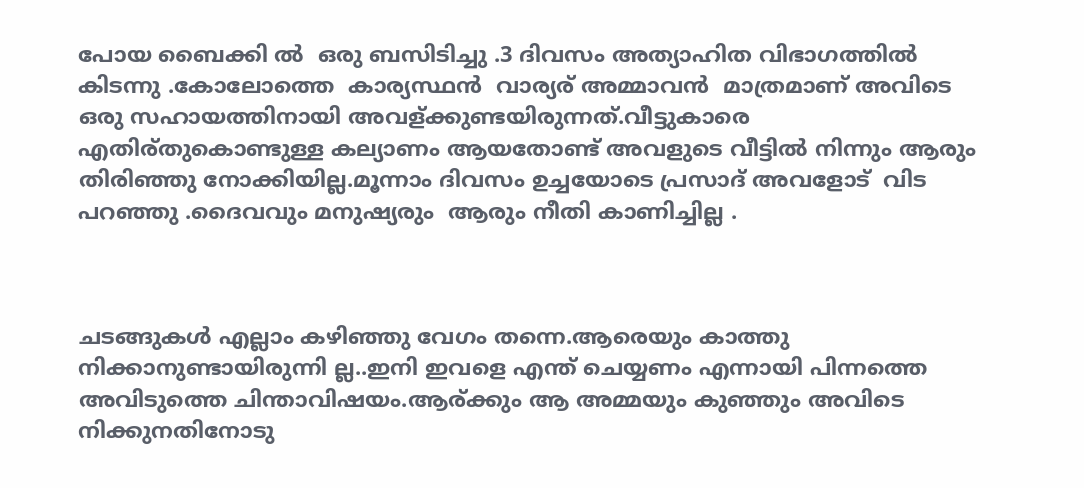പോയ ബൈക്കി ൽ  ഒരു ബസിടിച്ചു .3 ദിവസം അത്യാഹിത വിഭാഗത്തിൽ കിടന്നു .കോലോത്തെ  കാര്യസ്ഥൻ  വാര്യര് അമ്മാവൻ  മാത്രമാണ് അവിടെ ഒരു സഹായത്തിനായി അവള്ക്കുണ്ടയിരുന്നത്.വീട്ടുകാരെ  എതിര്തുകൊണ്ടുള്ള കല്യാണം ആയതോണ്ട് അവളുടെ വീട്ടിൽ നിന്നും ആരും തിരിഞ്ഞു നോക്കിയില്ല.മൂന്നാം ദിവസം ഉച്ചയോടെ പ്രസാദ്‌ അവളോട്  വിട പറഞ്ഞു .ദൈവവും മനുഷ്യരും  ആരും നീതി കാണിച്ചില്ല .



ചടങ്ങുകൾ എല്ലാം കഴിഞ്ഞു വേഗം തന്നെ.ആരെയും കാത്തു നിക്കാനുണ്ടായിരുന്നി ല്ല..ഇനി ഇവളെ എന്ത് ചെയ്യണം എന്നായി പിന്നത്തെ അവിടുത്തെ ചിന്താവിഷയം.ആര്ക്കും ആ അമ്മയും കുഞ്ഞും അവിടെ നിക്കുനതിനോടു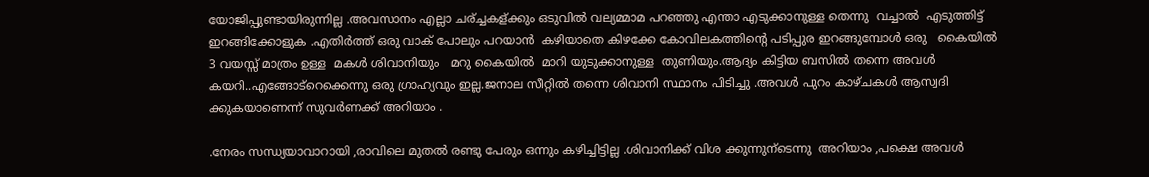യോജിപ്പുണ്ടായിരുന്നില്ല .അവസാനം എല്ലാ ചര്ച്ചകള്ക്കും ഒടുവിൽ വല്യമ്മാമ പറഞ്ഞു എന്താ എടുക്കാനുള്ള തെന്നു  വച്ചാൽ  എടുത്തിട്ട് ഇറങ്ങിക്കോളുക .എതിർത്ത് ഒരു വാക് പോലും പറയാൻ  കഴിയാതെ കിഴക്കേ കോവിലകത്തിന്റെ പടിപ്പുര ഇറങ്ങുമ്പോൾ ഒരു   കൈയിൽ   3 വയസ്സ് മാത്രം ഉള്ള  മകൾ ശിവാനിയും   മറു കൈയിൽ  മാറി യുടുക്കാനുള്ള  തുണിയും.ആദ്യം കിട്ടിയ ബസിൽ തന്നെ അവൾ കയറി..എങ്ങോട്റെക്കെന്നു ഒരു ഗ്രാഹ്യവും ഇല്ല.ജനാല സീറ്റിൽ തന്നെ ശിവാനി സ്ഥാനം പിടിച്ചു .അവൾ പുറം കാഴ്ചകൾ ആസ്വദി ക്കുകയാണെന്ന് സുവർണക്ക് അറിയാം .

.നേരം സന്ധ്യയാവാറായി ,രാവിലെ മുതൽ രണ്ടു പേരും ഒന്നും കഴിച്ചിട്ടില്ല .ശിവാനിക്ക് വിശ ക്കുന്നുന്ടെന്നു  അറിയാം ,പക്ഷെ അവൾ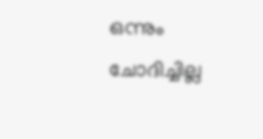ഒന്നും ചോദിച്ചില്ല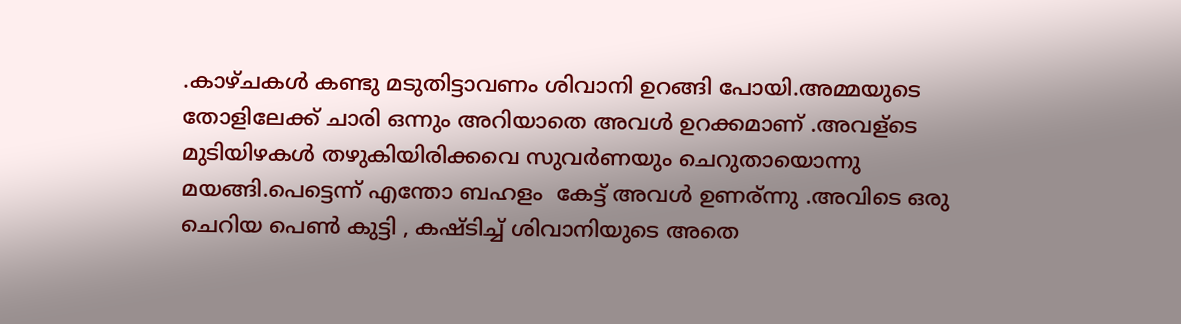.കാഴ്ചകൾ കണ്ടു മടുതിട്ടാവണം ശിവാനി ഉറങ്ങി പോയി.അമ്മയുടെ തോളിലേക്ക് ചാരി ഒന്നും അറിയാതെ അവൾ ഉറക്കമാണ് .അവള്ടെ മുടിയിഴകൾ തഴുകിയിരിക്കവെ സുവർണയും ചെറുതായൊന്നു മയങ്ങി.പെട്ടെന്ന് എന്തോ ബഹളം  കേട്ട് അവൾ ഉണര്ന്നു .അവിടെ ഒരു ചെറിയ പെണ്‍ കുട്ടി , കഷ്ടിച്ച് ശിവാനിയുടെ അതെ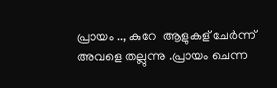പ്രായം .., കുറേ  ആളുകള് ചേർന്ന് അവളെ തല്ലുന്നു .പ്രായം ചെന്ന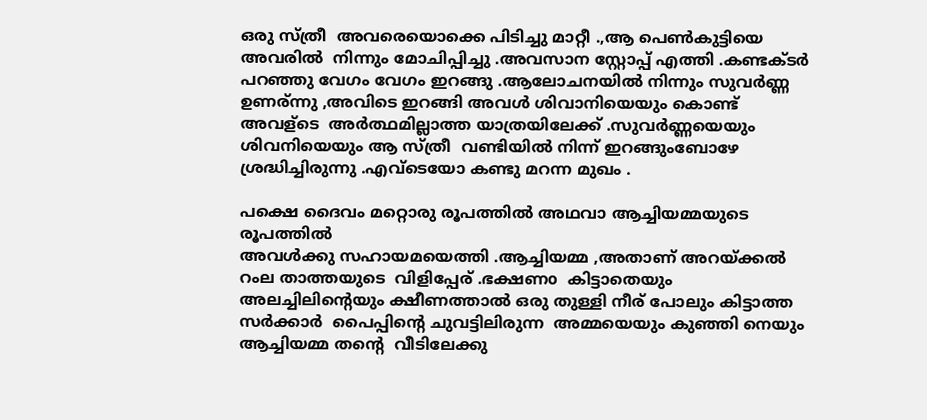ഒരു സ്ത്രീ  അവരെയൊക്കെ പിടിച്ചു മാറ്റീ .,ആ പെണ്‍കുട്ടിയെ  അവരിൽ  നിന്നും മോചിപ്പിച്ചു .അവസാന സ്റ്റോപ്പ്‌ എത്തി .കണ്ടക്ടർ പറഞ്ഞു വേഗം വേഗം ഇറങ്ങു .ആലോചനയിൽ നിന്നും സുവർണ്ണ ഉണര്ന്നു ,അവിടെ ഇറങ്ങി അവൾ ശിവാനിയെയും കൊണ്ട്  അവള്ടെ  അർത്ഥമില്ലാത്ത യാത്രയിലേക്ക് .സുവർണ്ണയെയും ശിവനിയെയും ആ സ്ത്രീ  വണ്ടിയിൽ നിന്ന് ഇറങ്ങുംബോഴേ ശ്രദ്ധിച്ചിരുന്നു .എവ്ടെയോ കണ്ടു മറന്ന മുഖം .

പക്ഷെ ദൈവം മറ്റൊരു രൂപത്തിൽ അഥവാ ആച്ചിയമ്മയുടെ രൂപത്തിൽ
അവൾക്കു സഹായമയെത്തി .ആച്ചിയമ്മ ,അതാണ് അറയ്ക്കൽ  റംല താത്തയുടെ  വിളിപ്പേര് .ഭക്ഷണo  കിട്ടാതെയും അലച്ചിലിന്റെയും ക്ഷീണത്താൽ ഒരു തുള്ളി നീര് പോലും കിട്ടാത്ത സർക്കാർ  പൈപ്പിന്റെ ചുവട്ടിലിരുന്ന  അമ്മയെയും കുഞ്ഞി നെയും  ആച്ചിയമ്മ തന്റെ  വീടിലേക്കു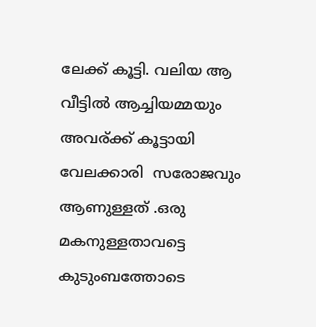ലേക്ക് കൂട്ടി. വലിയ ആ വീട്ടിൽ ആച്ചിയമ്മയും അവര്ക്ക് കൂട്ടായി  വേലക്കാരി  സരോജവും ആണുള്ളത് .ഒരു മകനുള്ളതാവട്ടെ   കുടുംബത്തോടെ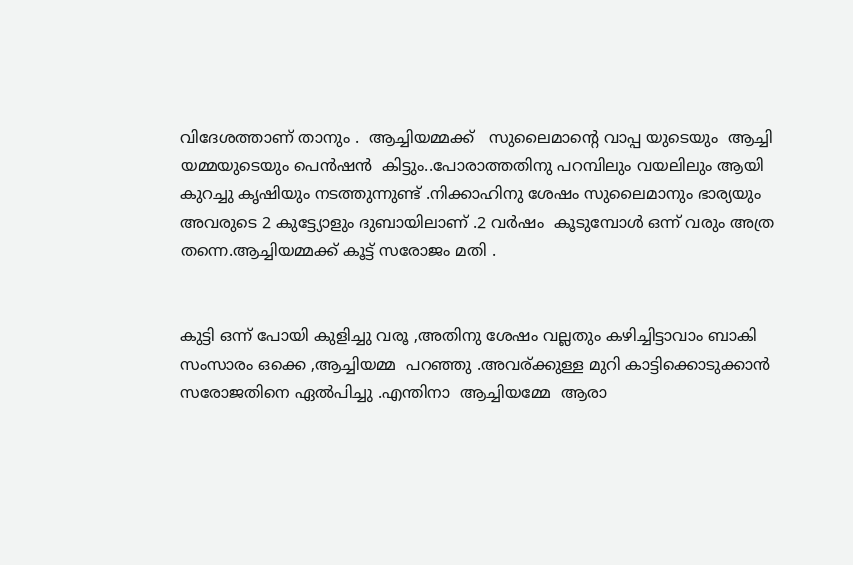വിദേശത്താണ് താനും .  ആച്ചിയമ്മക്ക്   സുലൈമാന്റെ വാപ്പ യുടെയും  ആച്ചി യമ്മയുടെയും പെൻഷൻ  കിട്ടും..പോരാത്തതിനു പറമ്പിലും വയലിലും ആയി കുറച്ചു കൃഷിയും നടത്തുന്നുണ്ട് .നിക്കാഹിനു ശേഷം സുലൈമാനും ഭാര്യയും അവരുടെ 2 കുട്ട്യോളും ദുബായിലാണ് .2 വർഷം  കൂടുമ്പോൾ ഒന്ന് വരും അത്ര തന്നെ.ആച്ചിയമ്മക്ക് കൂട്ട് സരോജം മതി .


കുട്ടി ഒന്ന് പോയി കുളിച്ചു വരൂ ,അതിനു ശേഷം വല്ലതും കഴിച്ചിട്ടാവാം ബാകി സംസാരം ഒക്കെ ,ആച്ചിയമ്മ  പറഞ്ഞു .അവര്ക്കുള്ള മുറി കാട്ടിക്കൊടുക്കാൻ സരോജതിനെ ഏൽപിച്ചു .എന്തിനാ  ആച്ചിയമ്മേ  ആരാ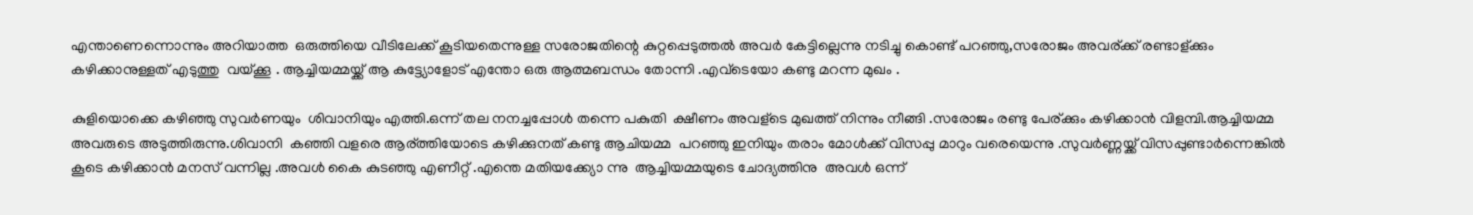എന്താണെന്നൊന്നും അറിയാത്ത  ഒരുത്തിയെ വീടിലേക്ക്‌ കൂടിയതെന്നുള്ള സരോജതിന്റെ കുറ്റപ്പെടുത്തൽ അവർ കേട്ടില്ലെന്നു നടിച്ചു കൊണ്ട് പറഞ്ഞു,സരോജം അവര്ക്ക് രണ്ടാള്ക്കും കഴിക്കാനുള്ളത് എടുത്തു  വയ്ക്കൂ . ആച്ചിയമ്മയ്ക്ക് ആ കുട്ട്യോളോട് എന്തോ ഒരു ആത്മബന്ധം തോന്നി .എവ്ടെയോ കണ്ടു മറന്ന മുഖം .

കുളിയൊക്കെ കഴിഞ്ഞു സുവർണയും  ശിവാനിയും എത്തി.ഒന്ന് തല നനച്ചപ്പോൾ തന്നെ പകുതി  ക്ഷീണം അവള്ടെ മുഖത്ത് നിന്നും നീങ്ങി .സരോജം രണ്ടു പേര്ക്കും കഴിക്കാൻ വിളമ്പി.ആച്ചിയമ്മ അവരുടെ അടുത്തിരുന്നു.ശിവാനി  കഞ്ഞി വളരെ ആര്ത്തിയോടെ കഴിക്കുനത് കണ്ടു ആചിയമ്മ  പറഞ്ഞു ഇനിയും തരാം മോൾക്ക്‌ വിസപ്പു മാറും വരെയെന്നു .സുവർണ്ണയ്ക്ക് വിസപ്പുണ്ടാർന്നെങ്കിൽ കൂടെ കഴിക്കാൻ മനസ് വന്നില്ല .അവൾ കൈ കുടഞ്ഞു എണീറ്റ്‌ .എന്തെ മതിയക്ക്യോ ന്നു  ആച്ചിയമ്മയുടെ ചോദ്യത്തിനു  അവൾ ഒന്ന്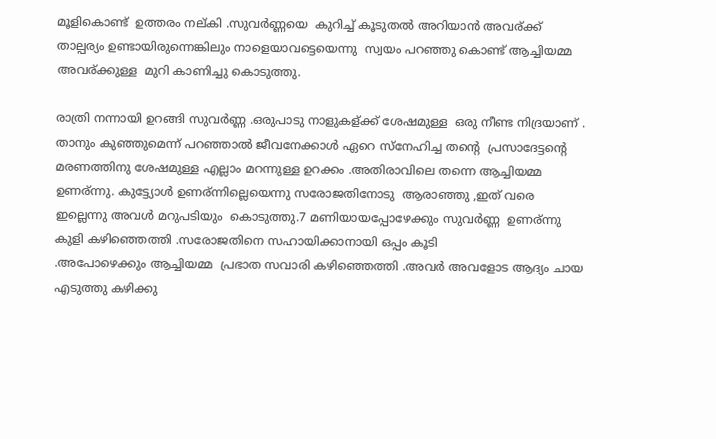മൂളികൊണ്ട്  ഉത്തരം നല്കി .സുവർണ്ണയെ  കുറിച്ച് കൂടുതൽ അറിയാൻ അവര്ക്ക് താല്പര്യം ഉണ്ടായിരുന്നെങ്കിലും നാളെയാവട്ടെയെന്നു  സ്വയം പറഞ്ഞു കൊണ്ട് ആച്ചിയമ്മ  അവര്ക്കുള്ള  മുറി കാണിച്ചു കൊടുത്തു.

രാത്രി നന്നായി ഉറങ്ങി സുവർണ്ണ .ഒരുപാടു നാളുകള്ക്ക് ശേഷമുള്ള  ഒരു നീണ്ട നിദ്രയാണ് . താനും കുഞ്ഞുമെന്ന് പറഞ്ഞാൽ ജീവനേക്കാൾ ഏറെ സ്നേഹിച്ച തന്റെ  പ്രസാദേട്ടന്റെ  മരണത്തിനു ശേഷമുള്ള എല്ലാം മറന്നുള്ള ഉറക്കം .അതിരാവിലെ തന്നെ ആച്ചിയമ്മ ഉണര്ന്നു. കുട്ട്യോൾ ഉണര്ന്നില്ലെയെന്നു സരോജതിനോടു  ആരാഞ്ഞു ,ഇത് വരെ ഇല്ലെന്നു അവൾ മറുപടിയും  കൊടുത്തു.7 മണിയായപ്പോഴേക്കും സുവർണ്ണ  ഉണര്ന്നു കുളി കഴിഞ്ഞെത്തി .സരോജതിനെ സഹായിക്കാനായി ഒപ്പം കൂടി
.അപോഴെക്കും ആച്ചിയമ്മ  പ്രഭാത സവാരി കഴിഞ്ഞെത്തി .അവർ അവളോട ആദ്യം ചായ എടുത്തു കഴിക്കു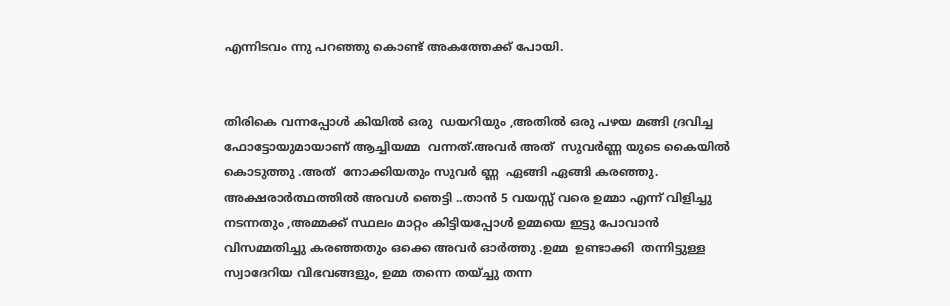എന്നിടവം ന്നു പറഞ്ഞു കൊണ്ട് അകത്തേക്ക് പോയി.


തിരികെ വന്നപ്പോൾ കിയിൽ ഒരു  ഡയറിയും ,അതിൽ ഒരു പഴയ മങ്ങി ദ്രവിച്ച ഫോട്ടോയുമായാണ് ആച്ചിയമ്മ  വന്നത്.അവർ അത്  സുവർണ്ണ യുടെ കൈയിൽ  കൊടുത്തു .അത്  നോക്കിയതും സുവർ ണ്ണ  ഏങ്ങി ഏങ്ങി കരഞ്ഞു. അക്ഷരാർത്ഥത്തിൽ അവൾ ഞെട്ടി ..താൻ 5 വയസ്സ് വരെ ഉമ്മാ എന്ന് വിളിച്ചു നടന്നതും ,അമ്മക്ക് സ്ഥലം മാറ്റം കിട്ടിയപ്പോൾ ഉമ്മയെ ഇട്ടു പോവാൻ വിസമ്മതിച്ചു കരഞ്ഞതും ഒക്കെ അവർ ഓർത്തു .ഉമ്മ  ഉണ്ടാക്കി  തന്നിട്ടുള്ള സ്വാദേറിയ വിഭവങ്ങളും, ഉമ്മ തന്നെ തയ്ച്ചു തന്ന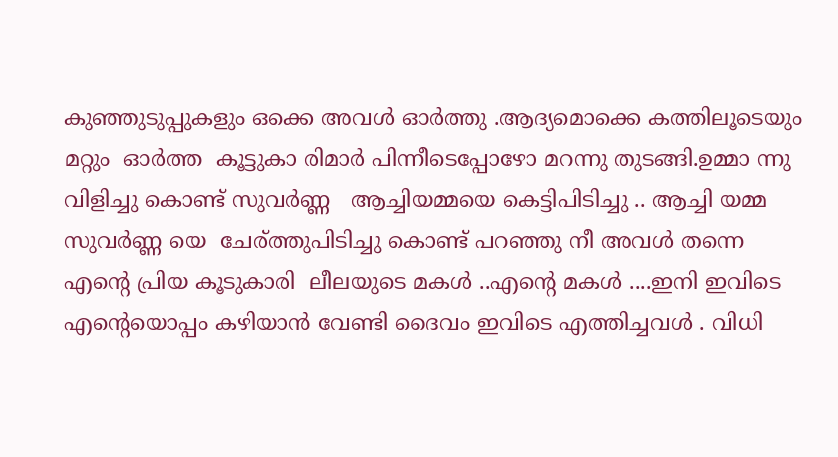കുഞ്ഞുടുപ്പുകളും ഒക്കെ അവൾ ഓർത്തു .ആദ്യമൊക്കെ കത്തിലൂടെയും മറ്റും  ഓർത്ത  കൂട്ടുകാ രിമാർ പിന്നീടെപ്പോഴോ മറന്നു തുടങ്ങി.ഉമ്മാ ന്നു വിളിച്ചു കൊണ്ട് സുവർണ്ണ   ആച്ചിയമ്മയെ കെട്ടിപിടിച്ചു .. ആച്ചി യമ്മ സുവർണ്ണ യെ  ചേര്ത്തുപിടിച്ചു കൊണ്ട് പറഞ്ഞു നീ അവൾ തന്നെ എന്റെ പ്രിയ കൂടുകാരി  ലീലയുടെ മകൾ ..എന്റെ മകൾ ....ഇനി ഇവിടെ എന്റെയൊപ്പം കഴിയാൻ വേണ്ടി ദൈവം ഇവിടെ എത്തിച്ചവൾ . വിധി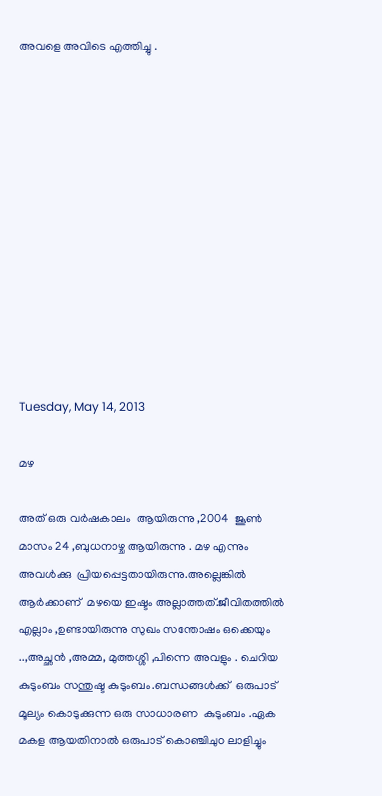അവളെ അവിടെ എത്തിച്ചു .












Tuesday, May 14, 2013

മഴ

അത് ഒരു വർഷകാലം  ആയിരുന്നു ,2004  ജൂണ്‍ മാസം 24 ,ബുധനാഴ്ച ആയിരുന്നു . മഴ എന്നും അവൾക്കു  പ്രിയപ്പെട്ടതായിരുന്നു.അല്ലെങ്കിൽ  ആർക്കാണ്‌  മഴയെ ഇഷ്ടം അല്ലാത്തത്.ജീവിതത്തിൽ എല്ലാം ,ഉണ്ടായിരുന്നു സുഖം സന്തോഷം ഒക്കെയും ..,അച്ഛൻ ,അമ്മ, മുത്തശ്ശി ,പിന്നെ അവളും . ചെറിയ കുടുംബം സന്തുഷ്ട കുടുംബം.ബന്ധങ്ങൾക്ക്  ഒരുപാട് മൂല്യം കൊടുക്കുന്ന ഒരു സാധാരണ  കുടുംബം .ഏക മകള ആയതിനാൽ ഒരുപാട് കൊഞ്ചിചുo ലാളിച്ചും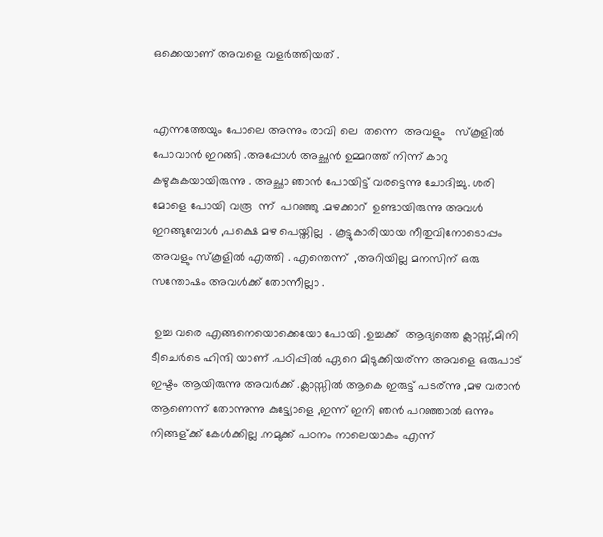ഒക്കെയാണ് അവളെ വളർത്തിയത് .


എന്നത്തേയും പോലെ അന്നും രാവി ലെ  തന്നെ  അവളും   സ്കൂളിൽ പോവാൻ ഇറങ്ങി .അപ്പോൾ അച്ഛൻ ഉമ്മറത്ത്‌ നിന്ന് കാറു  കഴുകുകയായിരുന്നു . അച്ഛാ ഞാൻ പോയിട്ട് വരട്ടെന്നു ചോദിച്ചു. ശരി   മോളെ പോയി വരൂ  ന്ന്  പറഞ്ഞു .മഴക്കാറ്  ഉണ്ടായിരുന്നു അവൾ ഇറങ്ങുമ്പോൾ ,പക്ഷെ മഴ പെയ്തില്ല  . കൂട്ടുകാരിയായ നീതുവിനോടൊപ്പം അവളും സ്കൂളിൽ എത്തി . എന്തെന്ന്  ,അറിയില്ല മനസിന്‌ ഒരു സന്തോഷം അവൾക്ക് തോന്നീല്ലാ .

 ഉച്ച വരെ എങ്ങനെയൊക്കെയോ പോയി .ഉച്ചക്ക്  ആദ്യത്തെ ക്ലാസ്സ്‌,മിനി ടീചെർടെ ഹിന്ദി യാണ് .പഠിപ്പിൽ ഏറെ മിടുക്കിയര്ന്ന അവളെ ഒരുപാട് ഇഷ്ടം ആയിരുന്നു അവർക്ക് .ക്ലാസ്സിൽ ആകെ ഇരുട്ട് പടര്ന്നു ,മഴ വരാൻ ആണെന്ന് തോന്നുന്നു കുട്ട്യോളെ ,ഇന്ന് ഇനി ഞൻ പറഞ്ഞാൽ ഒന്നും നിങ്ങള്ക്ക് കേൾക്കില്ല .നമുക്ക് പഠനം നാലെയാകം എന്ന്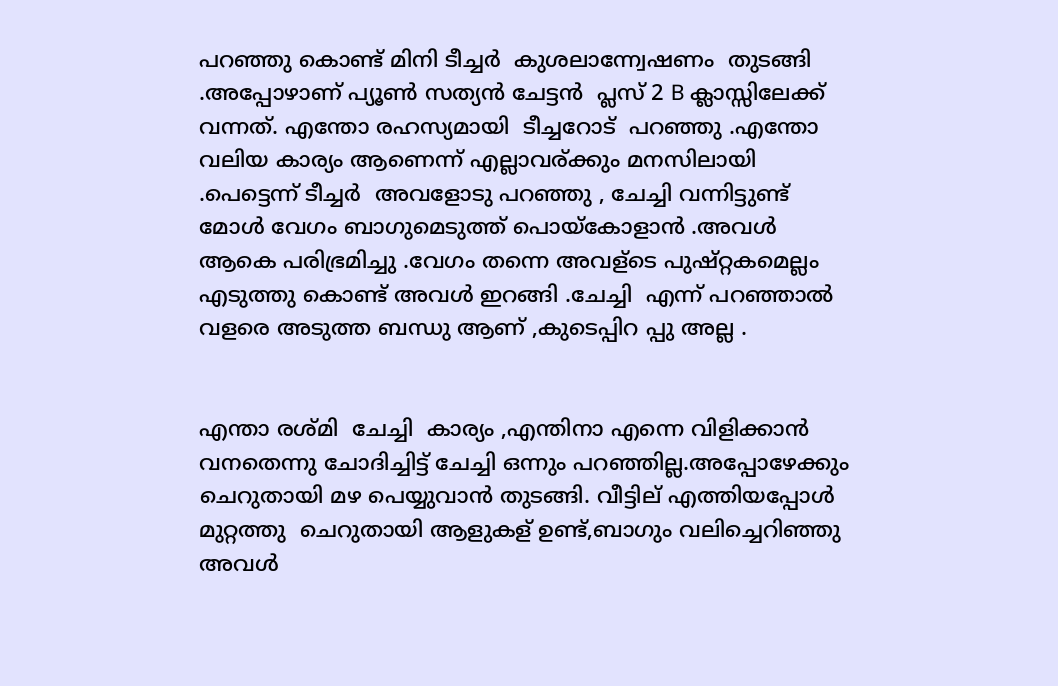പറഞ്ഞു കൊണ്ട് മിനി ടീച്ചർ  കുശലാന്ന്വേഷണം  തുടങ്ങി .അപ്പോഴാണ് പ്യൂണ്‍ സത്യൻ ചേട്ടൻ  പ്ലസ്‌ 2 B ക്ലാസ്സിലേക്ക് വന്നത്. എന്തോ രഹസ്യമായി  ടീച്ചറോട്‌  പറഞ്ഞു .എന്തോ വലിയ കാര്യം ആണെന്ന് എല്ലാവര്ക്കും മനസിലായി .പെട്ടെന്ന് ടീച്ചർ  അവളോടു പറഞ്ഞു , ചേച്ചി വന്നിട്ടുണ്ട് മോൾ വേഗം ബാഗുമെടുത്ത്‌ പൊയ്കോളാൻ .അവൾ ആകെ പരിഭ്രമിച്ചു .വേഗം തന്നെ അവള്ടെ പുഷ്റ്റകമെല്ലം എടുത്തു കൊണ്ട് അവൾ ഇറങ്ങി .ചേച്ചി  എന്ന് പറഞ്ഞാൽ വളരെ അടുത്ത ബന്ധു ആണ് ,കുടെപ്പിറ പ്പു അല്ല .


എന്താ രശ്മി  ചേച്ചി  കാര്യം ,എന്തിനാ എന്നെ വിളിക്കാൻ വനതെന്നു ചോദിച്ചിട്ട് ചേച്ചി ഒന്നും പറഞ്ഞില്ല.അപ്പോഴേക്കും ചെറുതായി മഴ പെയ്യുവാൻ തുടങ്ങി. വീട്ടില് എത്തിയപ്പോൾ മുറ്റത്തു  ചെറുതായി ആളുകള് ഉണ്ട്,ബാഗും വലിച്ചെറിഞ്ഞു അവൾ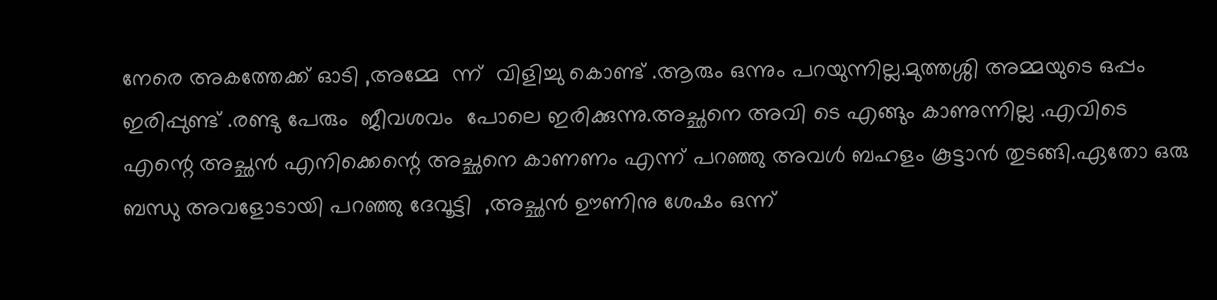നേരെ അകത്തേക്ക് ഓടി ,അമ്മേ  ന്ന്  വിളിച്ചു കൊണ്ട് .ആരും ഒന്നും പറയുന്നില്ല.മുത്തശ്ശി അമ്മയുടെ ഒപ്പം ഇരിപ്പുണ്ട് .രണ്ടു പേരും  ജീവശവം  പോലെ ഇരിക്കുന്നു.അച്ഛനെ അവി ടെ എങ്ങും കാണുന്നില്ല .എവിടെ എന്റെ അച്ഛൻ എനിക്കെന്റെ അച്ഛനെ കാണണം എന്ന് പറഞ്ഞു അവൾ ബഹളം കൂട്ടാൻ തുടങ്ങി.ഏതോ ഒരു ബന്ധു അവളോടായി പറഞ്ഞു ദേവൂട്ടി  ,അച്ഛൻ ഊണിനു ശേഷം ഒന്ന്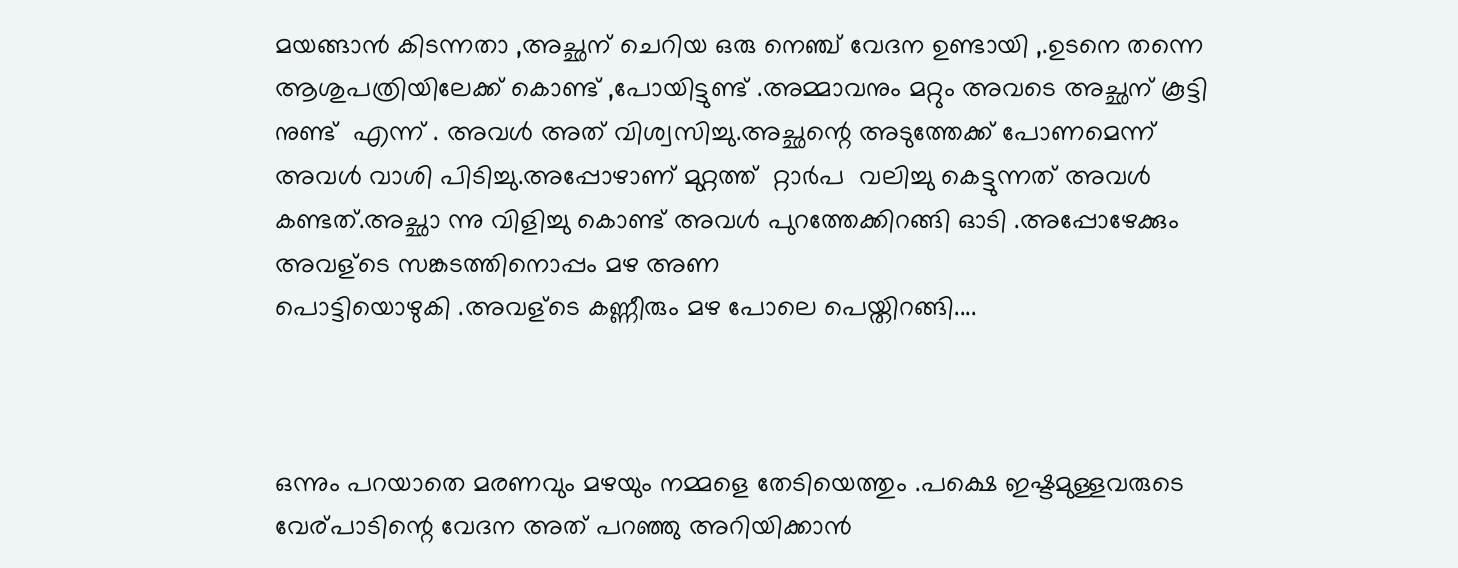മയങ്ങാൻ കിടന്നതാ ,അച്ഛന് ചെറിയ ഒരു നെഞ്ച് വേദന ഉണ്ടായി ,.ഉടനെ തന്നെ ആശുപത്രിയിലേക്ക് കൊണ്ട് ,പോയിട്ടുണ്ട് .അമ്മാവനും മറ്റും അവടെ അച്ഛന് കൂട്ടി നുണ്ട്  എന്ന് . അവൾ അത് വിശ്വസിച്ചു.അച്ഛന്റെ അടുത്തേക്ക് പോണമെന്ന് അവൾ വാശി പിടിച്ചു.അപ്പോഴാണ് മുറ്റത്ത്‌  റ്റാർപ  വലിച്ചു കെട്ടുന്നത് അവൾ കണ്ടത്.അച്ഛാ ന്നു വിളിച്ചു കൊണ്ട് അവൾ പുറത്തേക്കിറങ്ങി ഓടി .അപ്പോഴേക്കും അവള്ടെ സങ്കടത്തിനൊപ്പം മഴ അണ
പൊട്ടിയൊഴുകി .അവള്ടെ കണ്ണീരും മഴ പോലെ പെയ്തിറങ്ങി....



ഒന്നും പറയാതെ മരണവും മഴയും നമ്മളെ തേടിയെത്തും .പക്ഷെ ഇഷ്ടമുള്ളവരുടെ വേര്പാടിന്റെ വേദന അത് പറഞ്ഞു അറിയിക്കാൻ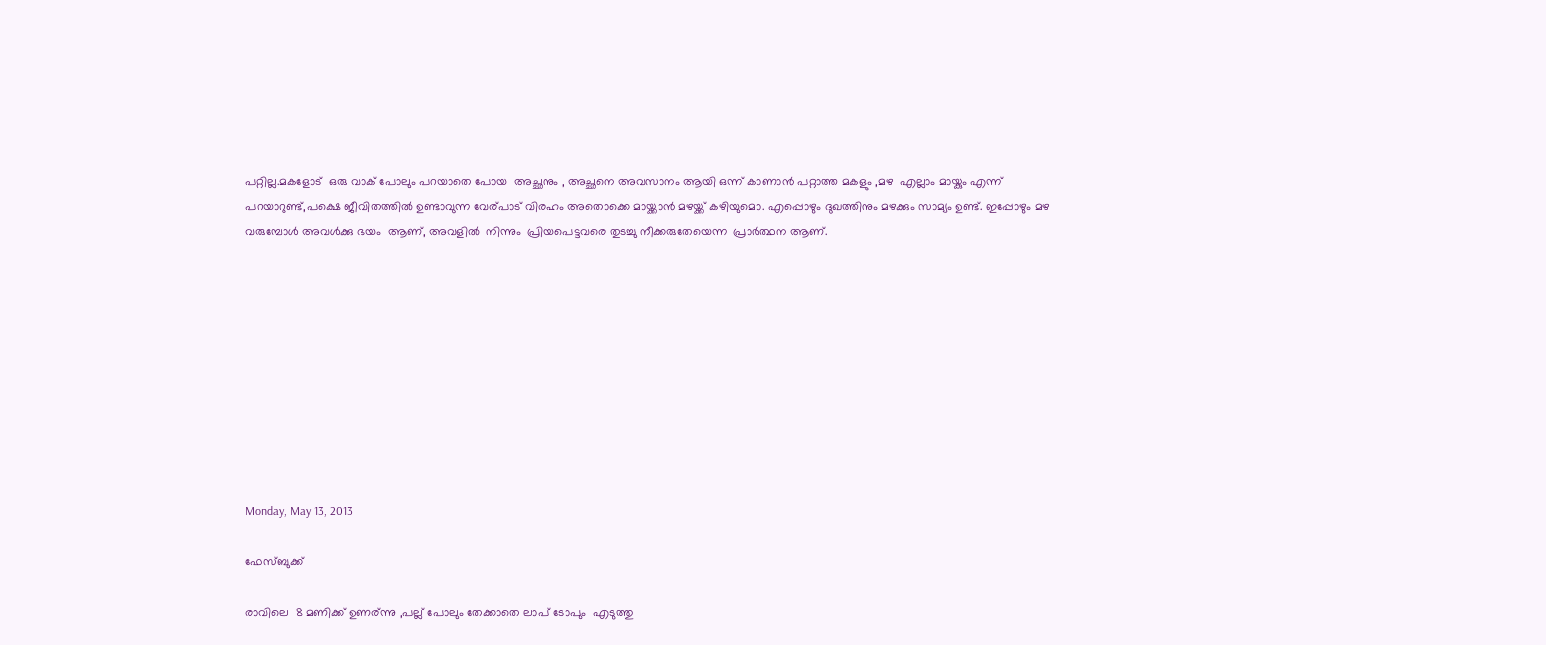പറ്റില്ല.മകളോട്  ഒരു വാക് പോലും പറയാതെ പോയ  അച്ഛനും , അച്ഛനെ അവസാനം ആയി ഒന്ന് കാണാൻ പറ്റാത്ത മകളും ,മഴ  എല്ലാം മായ്കും എന്ന് പറയാറുണ്ട്,പക്ഷെ ജീവിതത്തിൽ ഉണ്ടാവുന്ന വേര്പാട് വിരഹം അതൊക്കെ മായ്ക്കാൻ മഴയ്ക്ക് കഴിയുമൊ. എപ്പൊഴും ദുഖത്തിനും മഴക്കും സാമ്യം ഉണ്ട്. ഇപ്പോഴും മഴ വരുമ്പോൾ അവൾക്കു ഭയം  ആണ്, അവളിൽ  നിന്നും  പ്രിയപെട്ടവരെ തുടച്ചു നീക്കരുതേയെന്ന  പ്രാർത്ഥന ആണ്.










Monday, May 13, 2013

ഫേസ്ബുക്ക്‌

രാവിലെ  8 മണിക്ക് ഉണര്ന്നു ,പല്ല് പോലും തേക്കാതെ ലാപ് ടോപും  എടുത്തു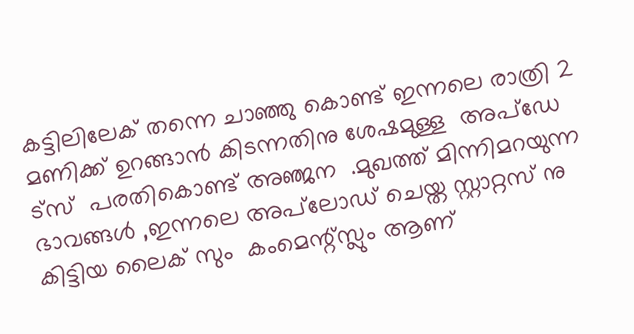കട്ടിലിലേക് തന്നെ ചാഞ്ഞു കൊണ്ട് ഇന്നലെ രാത്രി 2 മണിക്ക് ഉറങ്ങാൻ കിടന്നതിനു ശേഷമുള്ള  അപ്ഡേ ട്സ്  പരതികൊണ്ട് അഞ്ജന  .മുഖത്ത് മിന്നിമറയുന്ന ഭാവങ്ങൾ ,ഇന്നലെ അപ്‌ലോഡ്‌ ചെയ്ത സ്റ്റാറ്റസ് നു കിട്ടിയ ലൈക് സും  കംമെന്റ്സ്ലും ആണ്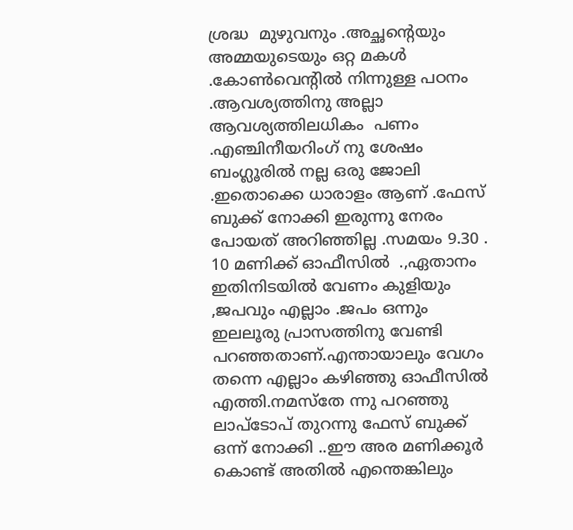ശ്രദ്ധ  മുഴുവനും .അച്ഛന്റെയും അമ്മയുടെയും ഒറ്റ മകൾ .കോണ്‍വെന്റിൽ നിന്നുള്ള പഠനം .ആവശ്യത്തിനു അല്ലാ ആവശ്യത്തിലധികം  പണം .എഞ്ചിനീയറിംഗ് നു ശേഷം ബംഗ്ലൂരിൽ നല്ല ഒരു ജോലി .ഇതൊക്കെ ധാരാളം ആണ് .ഫേസ് ബുക്ക് നോക്കി ഇരുന്നു നേരം പോയത് അറിഞ്ഞില്ല .സമയം 9.30 .  10 മണിക്ക് ഓഫീസിൽ  .,ഏതാനം ഇതിനിടയിൽ വേണം കുളിയും ,ജപവും എല്ലാം .ജപം ഒന്നും ഇലലൂരു പ്രാസത്തിനു വേണ്ടി പറഞ്ഞതാണ്‌.എന്തായാലും വേഗം തന്നെ എല്ലാം കഴിഞ്ഞു ഓഫീസിൽ എത്തി.നമസ്തേ ന്നു പറഞ്ഞു ലാപ്ടോപ് തുറന്നു ഫേസ് ബുക്ക് ഒന്ന് നോക്കി ..ഈ അര മണിക്കൂർ കൊണ്ട് അതിൽ എന്തെങ്കിലും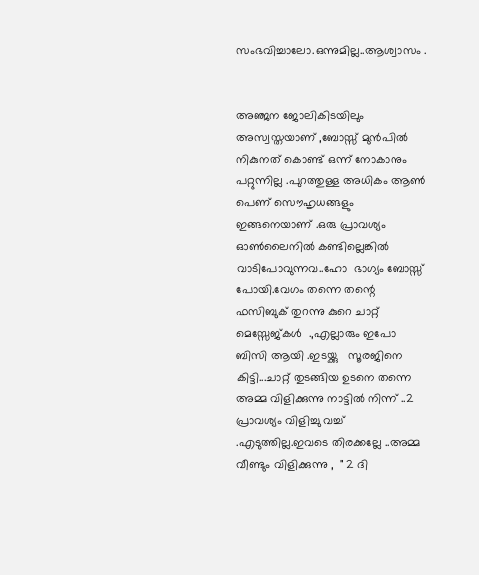സംഭവിച്ചാലോ.ഒന്നുമില്ല..ആശ്വാസം .


അഞ്ജന ജോലികിടയിലും അസ്വസ്തയാണ് ,ബോസ്സ് മുൻപിൽ നികുനത് കൊണ്ട് ഒന്ന് നോകാനും  പറ്റുന്നില്ല .പുറത്തുള്ള അധികം ആണ്‍ പെണ് സൌഹൃധങ്ങളും  ഇങ്ങനെയാണ് .ഒരു പ്രാവശ്യം ഓണ്‍ലൈനിൽ കണ്ടില്ലെങ്കിൽ വാടിപോവുന്നവ..ഹോ  ഭാഗ്യം ബോസ്സ് പോയി.വേഗം തന്നെ തന്റെ ഫസിബുക് തുറന്നു കുറെ ചാറ്റ് മെസ്സേജ്കൾ  .,എല്ലാരും ഇപോ ബിസി ആയി .ഇടയ്ക്കു   സൂരജിനെ കിട്ടി...ചാറ്റ് തുടങ്ങിയ ഉടനെ തന്നെ അമ്മ വിളിക്കുന്നു നാട്ടിൽ നിന്ന് ..2 പ്രാവശ്യം വിളിച്ചു വച്ച് .എടുത്തില്ല.ഇവടെ തിരക്കല്ലേ ..അമ്മ വീണ്ടും വിളിക്കുന്നു ,  " 2 ദി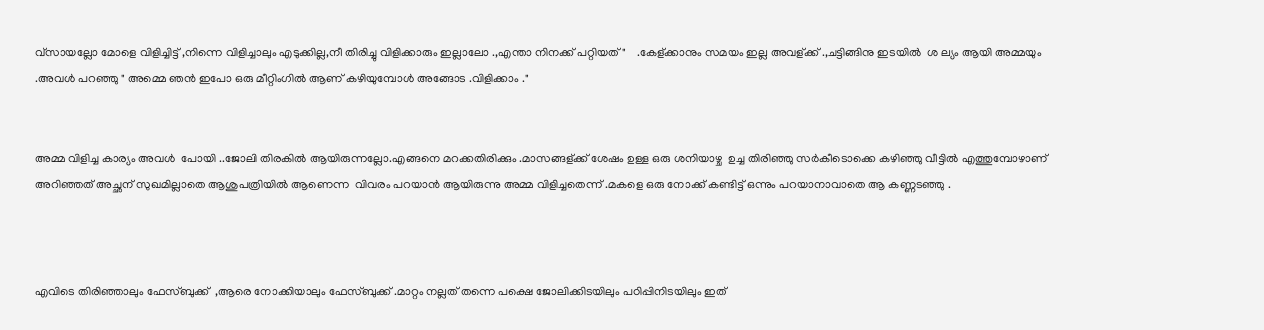വ്സായല്ലോ മോളെ വിളിച്ചിട്ട് ,നിന്നെ വിളിച്ചാലും എടുക്കില്ല,നീ തിരിച്ചു വിളിക്കാരും ഇല്ലാലോ .,എന്താ നിനക്ക് പറ്റിയത്"    .കേള്ക്കാനും സമയം ഇല്ല അവള്ക്ക് .,ചട്ടിങ്ങിനു ഇടയിൽ  ശ ല്യം ആയി അമ്മയും .അവൾ പറഞ്ഞു " അമ്മെ ഞൻ ഇപോ ഒരു മീറ്റിംഗിൽ ആണ് കഴിയുമ്പോൾ അങ്ങോട .വിളിക്കാം ."


അമ്മ വിളിച്ച കാര്യം അവൾ  പോയി ..ജോലി തിരകിൽ ആയിരുന്നല്ലോ.എങ്ങനെ മറക്കതിരിക്കും .മാസങ്ങള്ക്ക് ശേഷം ഉള്ള ഒരു ശനിയാഴ്ച  ഉച്ച തിരിഞ്ഞു സർകീടൊക്കെ കഴിഞ്ഞു വീട്ടിൽ എത്തുമ്പോഴാണ് അറിഞ്ഞത് അച്ഛന് സുഖമില്ലാതെ ആശുപത്രിയിൽ ആണെന്ന  വിവരം പറയാൻ ആയിരുന്നു അമ്മ വിളിച്ചതെന്ന് .മകളെ ഒരു നോക്ക് കണ്ടിട്ട് ഒന്നും പറയാനാവാതെ ആ കണ്ണടഞ്ഞു .



എവിടെ തിരിഞ്ഞാലും ഫേസ്ബുക്ക്  ,ആരെ നോക്കിയാലും ഫേസ്ബുക്ക് .മാറ്റം നല്ലത് തന്നെ പക്ഷെ ജോലിക്കിടയിലും പഠിപ്പിനിടയിലും ഇത്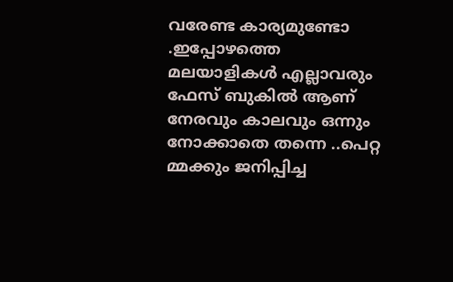വരേണ്ട കാര്യമുണ്ടോ .ഇപ്പോഴത്തെ മലയാളികൾ എല്ലാവരും ഫേസ് ബുകിൽ ആണ്  നേരവും കാലവും ഒന്നും നോക്കാതെ തന്നെ ..പെറ്റ മ്മക്കും ജനിപ്പിച്ച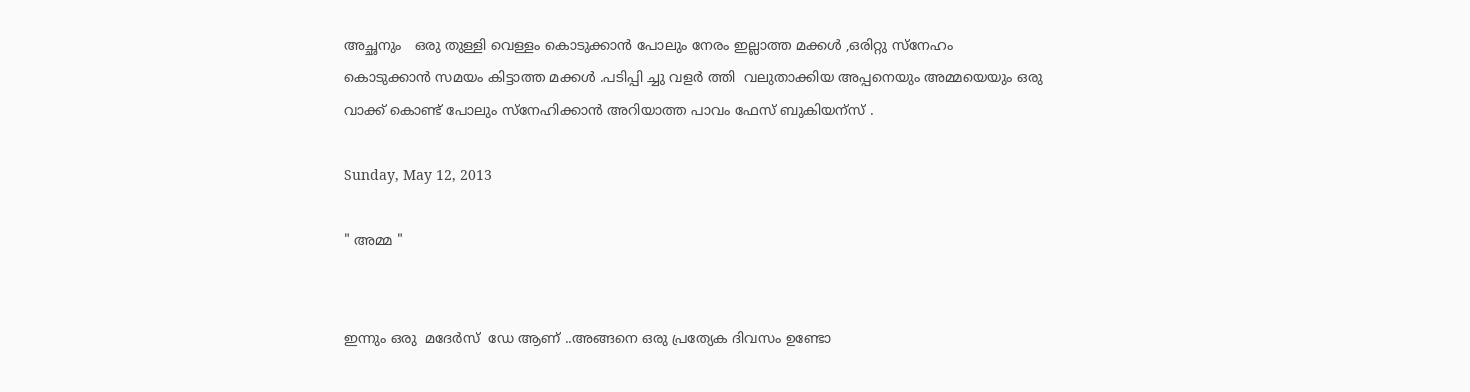അച്ഛനും   ഒരു തുള്ളി വെള്ളം കൊടുക്കാൻ പോലും നേരം ഇല്ലാത്ത മക്കൾ ,ഒരിറ്റു സ്നേഹം കൊടുക്കാൻ സമയം കിട്ടാത്ത മക്കൾ .പടിപ്പി ച്ചു വളർ ത്തി  വലുതാക്കിയ അപ്പനെയും അമ്മയെയും ഒരു വാക്ക് കൊണ്ട് പോലും സ്നേഹിക്കാൻ അറിയാത്ത പാവം ഫേസ് ബുകിയന്സ് .

Sunday, May 12, 2013

" അമ്മ "


ഇന്നും ഒരു  മദേർസ്  ഡേ ആണ് ..അങ്ങനെ ഒരു പ്രത്യേക ദിവസം ഉണ്ടോ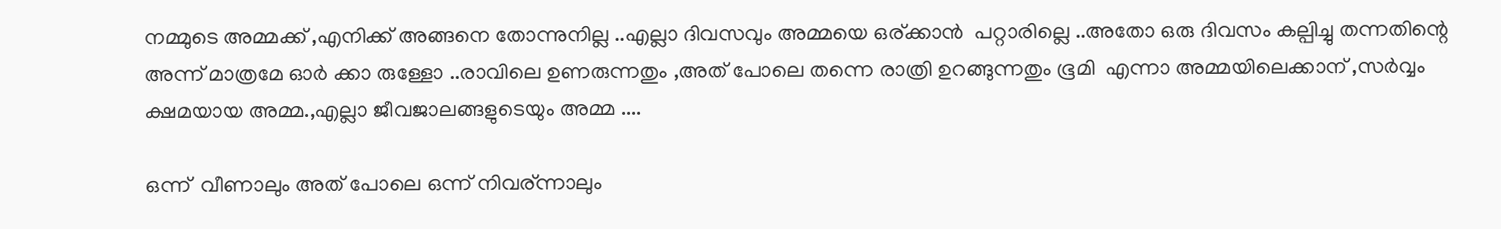നമ്മുടെ അമ്മക്ക് ,എനിക്ക് അങ്ങനെ തോന്നുനില്ല ..എല്ലാ ദിവസവും അമ്മയെ ഒര്ക്കാൻ  പറ്റാരില്ലെ ..അതോ ഒരു ദിവസം കല്പിച്ചു തന്നതിന്റെ അന്ന് മാത്രമേ ഓർ ക്കാ രുള്ളോ ..രാവിലെ ഉണരുന്നതും ,അത് പോലെ തന്നെ രാത്രി ഉറങ്ങുന്നതും ഭൂമി  എന്നാ അമ്മയിലെക്കാന് ,സർവ്വം  ക്ഷമയായ അമ്മ.,എല്ലാ ജീവജാലങ്ങളുടെയും അമ്മ ....

ഒന്ന്  വീണാലും അത് പോലെ ഒന്ന് നിവര്ന്നാലും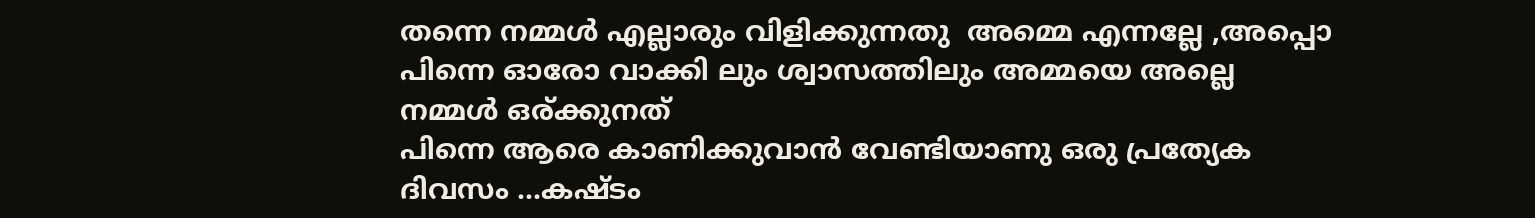തന്നെ നമ്മൾ എല്ലാരും വിളിക്കുന്നതു  അമ്മെ എന്നല്ലേ ,അപ്പൊ പിന്നെ ഓരോ വാക്കി ലും ശ്വാസത്തിലും അമ്മയെ അല്ലെ നമ്മൾ ഒര്ക്കുനത്
പിന്നെ ആരെ കാണിക്കുവാൻ വേണ്ടിയാണു ഒരു പ്രത്യേക ദിവസം ...കഷ്ടം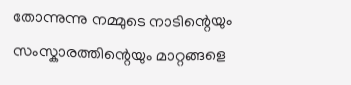തോന്നുന്നു നമ്മുടെ നാടിന്റെയും  സംസ്കാരത്തിന്റെയും മാറ്റങ്ങളെ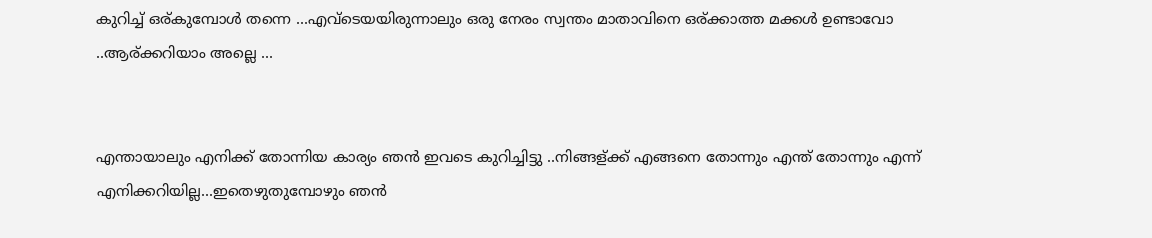കുറിച്ച് ഒര്കുമ്പോൾ തന്നെ ...എവ്ടെയയിരുന്നാലും ഒരു നേരം സ്വന്തം മാതാവിനെ ഒര്ക്കാത്ത മക്കൾ ഉണ്ടാവോ ..ആര്ക്കറിയാം അല്ലെ ...


എന്തായാലും എനിക്ക് തോന്നിയ കാര്യം ഞൻ ഇവടെ കുറിച്ചിട്ടു ..നിങ്ങള്ക്ക് എങ്ങനെ തോന്നും എന്ത് തോന്നും എന്ന് എനിക്കറിയില്ല...ഇതെഴുതുമ്പോഴും ഞൻ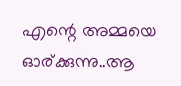എന്റെ അമ്മയെ ഓര്ക്കുന്നു..ആ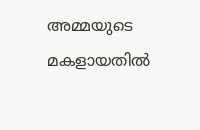അമ്മയുടെ മകളായതിൽ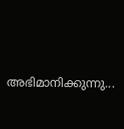അഭിമാനിക്കുന്നു...